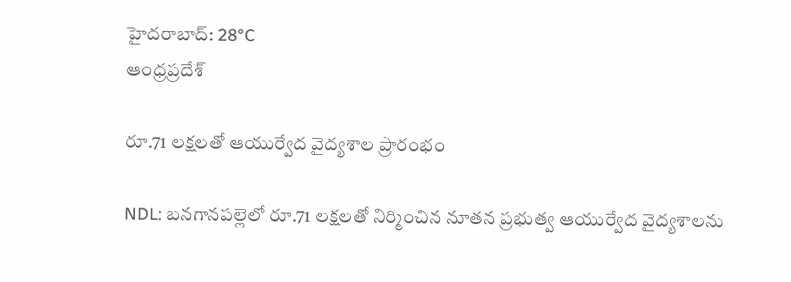హైదరాబాద్: 28°C
ఆంధ్రప్రదేశ్

రూ.71 లక్షలతో ఆయుర్వేద వైద్యశాల ప్రారంభం

NDL: బనగానపల్లెలో రూ.71 లక్షలతో నిర్మించిన నూతన ప్రభుత్వ ఆయుర్వేద వైద్యశాలను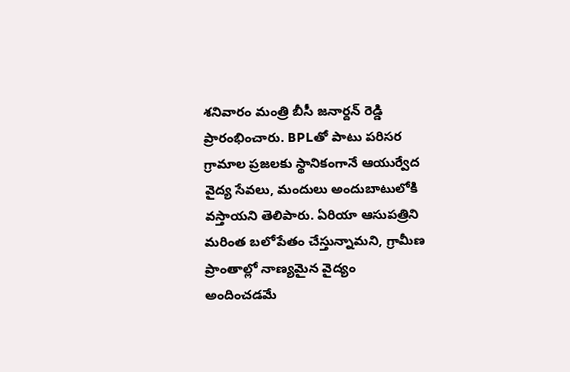శనివారం మంత్రి బీసీ జనార్దన్ రెడ్డి ప్రారంభించారు. BPLతో పాటు పరిసర గ్రామాల ప్రజలకు స్థానికంగానే ఆయుర్వేద వైద్య సేవలు, మందులు అందుబాటులోకి వస్తాయని తెలిపారు. ఏరియా ఆసుపత్రిని మరింత బలోపేతం చేస్తున్నామని, గ్రామీణ ప్రాంతాల్లో నాణ్యమైన వైద్యం అందించడమే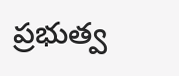ప్రభుత్వ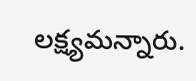లక్ష్యమన్నారు.